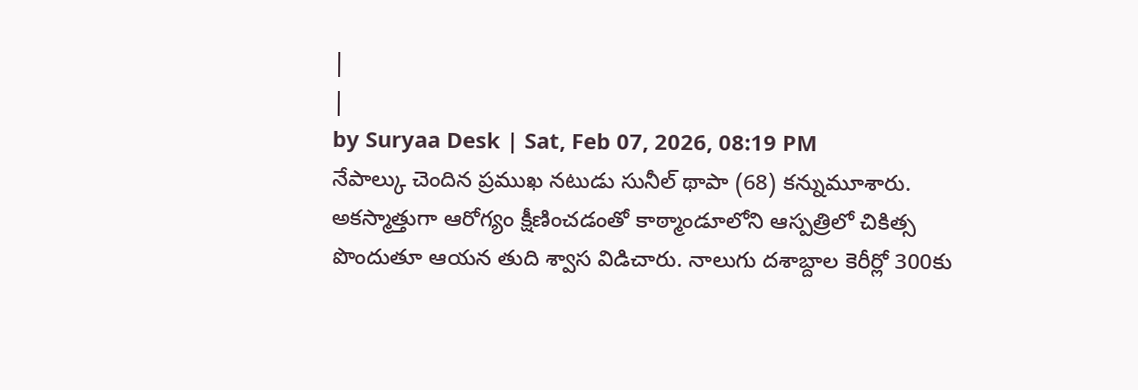|
|
by Suryaa Desk | Sat, Feb 07, 2026, 08:19 PM
నేపాల్కు చెందిన ప్రముఖ నటుడు సునీల్ థాపా (68) కన్నుమూశారు. అకస్మాత్తుగా ఆరోగ్యం క్షీణించడంతో కాఠ్మాండూలోని ఆస్పత్రిలో చికిత్స పొందుతూ ఆయన తుది శ్వాస విడిచారు. నాలుగు దశాబ్దాల కెరీర్లో 300కు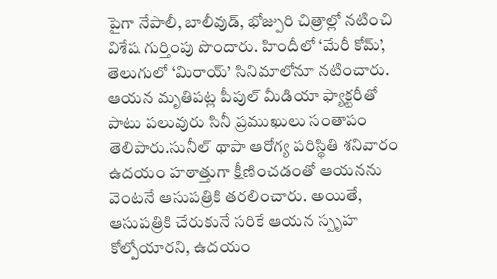పైగా నేపాలీ, బాలీవుడ్, భోజ్పురి చిత్రాల్లో నటించి విశేష గుర్తింపు పొందారు. హిందీలో ‘మేరీ కోమ్’, తెలుగులో ‘మిరాయ్’ సినిమాలోనూ నటించారు. ఆయన మృతిపట్ల పీపుల్ మీడియా ఫ్యాక్టరీతో పాటు పలువురు సినీ ప్రముఖులు సంతాపం తెలిపారు.సునీల్ థాపా ఆరోగ్య పరిస్థితి శనివారం ఉదయం హఠాత్తుగా క్షీణించడంతో ఆయనను వెంటనే ఆసుపత్రికి తరలించారు. అయితే, ఆసుపత్రికి చేరుకునే సరికే ఆయన స్పృహ కోల్పోయారని, ఉదయం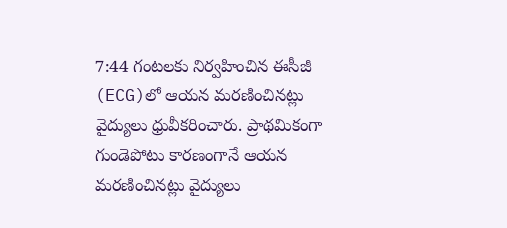7:44 గంటలకు నిర్వహించిన ఈసీజీ (ECG)లో ఆయన మరణించినట్లు వైద్యులు ధ్రువీకరించారు. ప్రాథమికంగా గుండెపోటు కారణంగానే ఆయన మరణించినట్లు వైద్యులు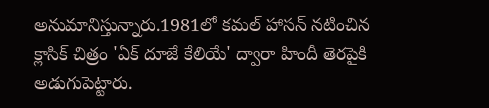అనుమానిస్తున్నారు.1981లో కమల్ హాసన్ నటించిన క్లాసిక్ చిత్రం 'ఏక్ దూజే కేలియే' ద్వారా హిందీ తెరపైకి అడుగుపెట్టారు.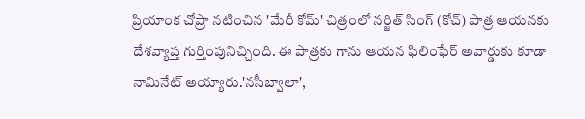ప్రియాంక చోప్రా నటించిన 'మేరీ కోమ్' చిత్రంలో నర్జిత్ సింగ్ (కోచ్) పాత్ర ఆయనకు దేశవ్యాప్త గుర్తింపునిచ్చింది. ఈ పాత్రకు గాను ఆయన ఫిలింఫేర్ అవార్డుకు కూడా నామినేట్ అయ్యారు.'నసీబ్వాలా',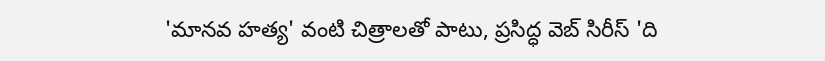'మానవ హత్య' వంటి చిత్రాలతో పాటు, ప్రసిద్ధ వెబ్ సిరీస్ 'ది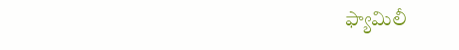ఫ్యామిలీ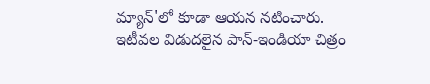మ్యాన్'లో కూడా ఆయన నటించారు. ఇటీవల విడుదలైన పాన్-ఇండియా చిత్రం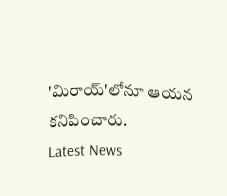'మిరాయ్'లోనూ ఆయన కనిపించారు.
Latest News